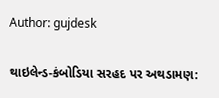Author: gujdesk

થાઇલેન્ડ-કંબોડિયા સરહદ પર અથડામણ: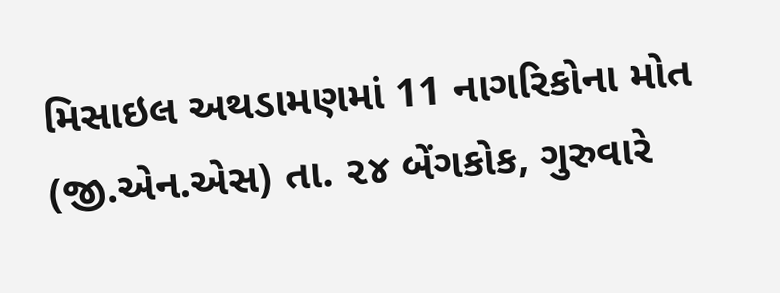મિસાઇલ અથડામણમાં 11 નાગરિકોના મોત (જી.એન.એસ) તા. ૨૪ બેંગકોક, ગુરુવારે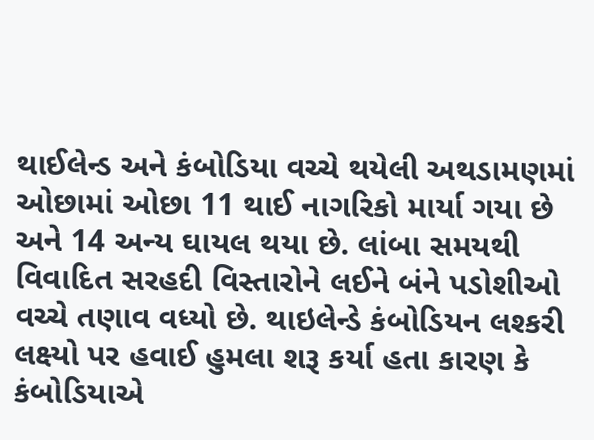થાઈલેન્ડ અને કંબોડિયા વચ્ચે થયેલી અથડામણમાં ઓછામાં ઓછા 11 થાઈ નાગરિકો માર્યા ગયા છે અને 14 અન્ય ઘાયલ થયા છે. લાંબા સમયથી વિવાદિત સરહદી વિસ્તારોને લઈને બંને પડોશીઓ વચ્ચે તણાવ વધ્યો છે. થાઇલેન્ડે કંબોડિયન લશ્કરી લક્ષ્યો પર હવાઈ હુમલા શરૂ કર્યા હતા કારણ કે કંબોડિયાએ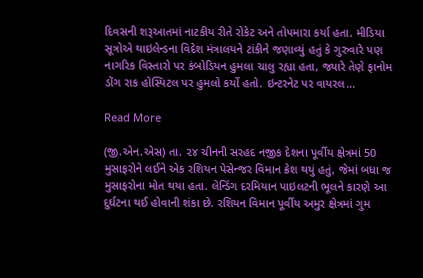દિવસની શરૂઆતમાં નાટકીય રીતે રોકેટ અને તોપમારા કર્યા હતા. મીડિયા સૂત્રોએ થાઇલેન્ડના વિદેશ મંત્રાલયને ટાંકીને જણાવ્યું હતું કે ગુરુવારે પણ નાગરિક વિસ્તારો પર કંબોડિયન હુમલા ચાલુ રહ્યા હતા, જ્યારે તેણે ફાનોમ ડોંગ રાક હોસ્પિટલ પર હુમલો કર્યો હતો. ઇન્ટરનેટ પર વાયરલ…

Read More

(જી.એન.એસ) તા. ૨૪ ચીનની સરહદ નજીક દેશના પૂર્વીય ક્ષેત્રમાં 50 મુસાફરોને લઈને એક રશિયન પેસેન્જર વિમાન ક્રેશ થયું હતું, જેમાં બધા જ મુસાફરોના મોત થયા હતા. લેન્ડિંગ દરમિયાન પાઇલટની ભૂલને કારણે આ દુર્ઘટના થઈ હોવાની શંકા છે. રશિયન વિમાન પૂર્વીય અમુર ક્ષેત્રમાં ગુમ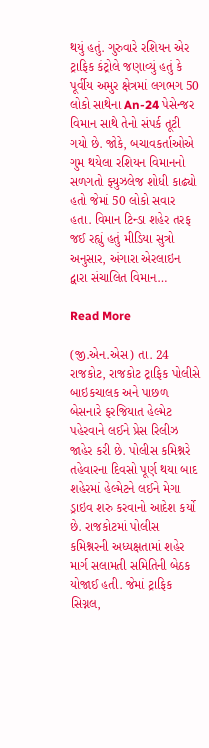થયું હતું. ગુરુવારે રશિયન એર ટ્રાફિક કંટ્રોલે જણાવ્યું હતું કે પૂર્વીય અમુર ક્ષેત્રમાં લગભગ 50 લોકો સાથેના An-24 પેસેન્જર વિમાન સાથે તેનો સંપર્ક તૂટી ગયો છે. જોકે, બચાવકર્તાઓએ ગુમ થયેલા રશિયન વિમાનનો સળગતો ફ્યુઝલેજ શોધી કાઢ્યો હતો જેમાં 50 લોકો સવાર હતા. વિમાન ટિન્ડા શહેર તરફ જઈ રહ્યું હતું મીડિયા સુત્રો અનુસાર, અંગારા એરલાઇન દ્વારા સંચાલિત વિમાન…

Read More

(જી.એન.એસ) તા. 24 રાજકોટ, રાજકોટ ટ્રાફિક પોલીસે બાઇકચાલક અને પાછળ બેસનારે ફરજિયાત હેલ્મેટ પહેરવાને લઈને પ્રેસ રિલીઝ જાહેર કરી છે. પોલીસ કમિશ્નરે તહેવારના દિવસો પૂર્ણ થયા બાદ શહેરમાં હેલ્મેટને લઈને મેગા ડ્રાઇવ શરુ કરવાનો આદેશ કર્યો છે. રાજકોટમાં પોલીસ કમિશ્નરની અધ્યક્ષતામાં શહેર માર્ગ સલામતી સમિતિની બેઠક યોજાઈ હતી. જેમાં ટ્રાફિક સિગ્નલ,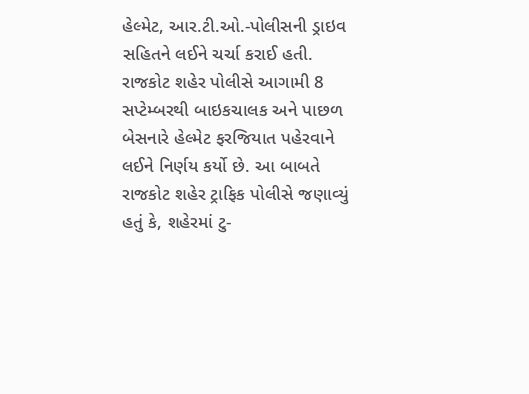હેલ્મેટ, આર.ટી.ઓ.-પોલીસની ડ્રાઇવ સહિતને લઈને ચર્ચા કરાઈ હતી. રાજકોટ શહેર પોલીસે આગામી 8 સપ્ટેમ્બરથી બાઇકચાલક અને પાછળ બેસનારે હેલ્મેટ ફરજિયાત પહેરવાને લઈને નિર્ણય કર્યો છે. આ બાબતે રાજકોટ શહેર ટ્રાફિક પોલીસે જણાવ્યું હતું કે, શહેરમાં ટુ-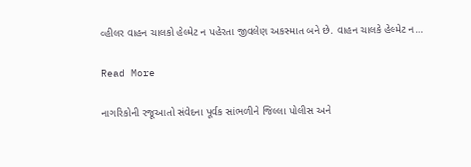વ્હીલર વાહન ચાલકો હેલ્મેટ ન પહેરતા જીવલેણ અકસ્માત બને છે. વાહન ચાલકે હેલ્મેટ ન…

Read More

નાગરિકોની રજૂઆતો સંવેદના પૂર્વક સાંભળીને જિલ્લા પોલીસ અને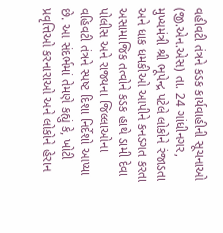વહીવટી તંત્રને કડક કાર્યવાહીની સૂચનાઓ (જી.એન.એસ) તા. 24 ગાંધીનગર, મુખ્યમંત્રી શ્રી ભૂપેન્દ્ર પટેલે લોકોને રંજાડતા અને ધાક ધમકીઓ આપીને કનડગત કરતા અસામાજિક તત્વોને કડક હાથે ડામી દેવા પોલીસ અને રાજ્યના જિલ્લાઓના વહિવટી તંત્રને સ્પષ્ટ દિશા નિર્દેશો આપ્યા છે. આ સંદર્ભમાં તેમણે કહ્યું કે, ખોટી પ્રવૃત્તિઓ કરનારાઓ અને લોકોને હેરાન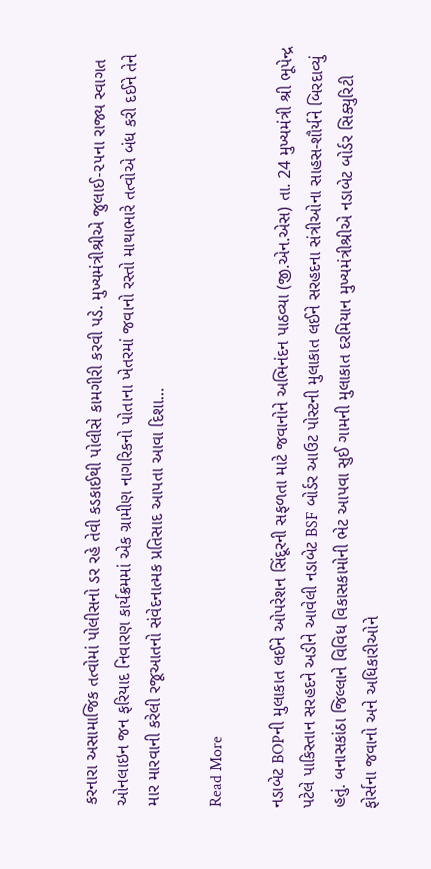કરનારા અસામાજિક તત્વોમાં પોલીસનો ડર રહે તેવી કડકાઈથી પોલીસે કામગીરી કરવી પડે. મુખ્યમંત્રીશ્રીએ જુલાઈ-૨૫ના રાજ્ય સ્વાગત ઓનલાઇન જન ફરિયાદ નિવારણ કાર્યક્રમમાં એક ગ્રામીણ નાગરિકનો પોતાના ખેતરમાં જવાનો રસ્તો માથાભારે તત્વોએ બંધ કરી દઈને તેને માર મારવાની કરેલી રજૂઆતનો સંવેદનાત્મક પ્રતિસાદ આપતા આવા દિશા…

Read More

નડાબેટ BOPની મુલાકાત લઈને ઓપરેશન સિંદૂરની સફળતા માટે જવાનોને અભિનંદન પાઠવ્યા (જી.એન.એસ) તા. 24 મુખ્યમંત્રી શ્રી ભૂપેન્દ્ર પટેલે પાકિસ્તાન સરહદને અડીને આવેલી નડાબેટ BSF બોર્ડર આઉટ પોસ્ટની મુલાકાત લઈને સરહદના સંત્રીઓના સાહસ-શૌર્યને બિરદાવ્યું હતું. બનાસકાંઠા જિલ્લાને વિવિધ વિકાસકામોની ભેટ આપવા સુઈ ગામની મુલાકાત દરમિયાન મુખ્યમંત્રીશ્રીએ નડાબેટ બોર્ડર સિક્યુરિટી ફોર્સના જવાનો અને અધિકારીઓને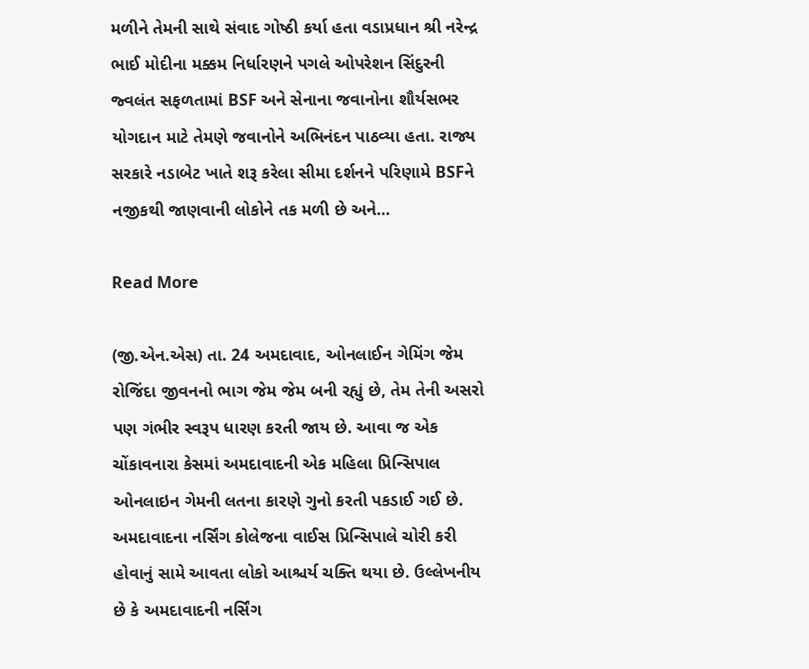મળીને તેમની સાથે સંવાદ ગોષ્ઠી કર્યા હતા વડાપ્રધાન શ્રી નરેન્દ્ર ભાઈ મોદીના મક્કમ નિર્ધારણને પગલે ઓપરેશન સિંદુરની જ્વલંત સફળતામાં BSF અને સેનાના જવાનોના શૌર્યસભર યોગદાન માટે તેમણે જવાનોને અભિનંદન પાઠવ્યા હતા. રાજ્ય સરકારે નડાબેટ ખાતે શરૂ કરેલા સીમા દર્શનને પરિણામે BSFને નજીકથી જાણવાની લોકોને તક મળી છે અને…

Read More

(જી.એન.એસ) તા. 24 અમદાવાદ, ઓનલાઈન ગેમિંગ જેમ રોજિંદા જીવનનો ભાગ જેમ જેમ બની રહ્યું છે, તેમ તેની અસરો પણ ગંભીર સ્વરૂપ ધારણ કરતી જાય છે. આવા જ એક ચોંકાવનારા કેસમાં અમદાવાદની એક મહિલા પ્રિન્સિપાલ ઓનલાઇન ગેમની લતના કારણે ગુનો કરતી પકડાઈ ગઈ છે. અમદાવાદના નર્સિંગ કોલેજના વાઈસ પ્રિન્સિપાલે ચોરી કરી હોવાનું સામે આવતા લોકો આશ્ચર્ય ચક્તિ થયા છે. ઉલ્લેખનીય છે કે અમદાવાદની નર્સિંગ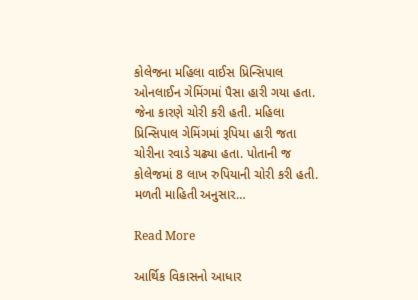કોલેજના મહિલા વાઈસ પ્રિન્સિપાલ ઓનલાઈન ગેમિંગમાં પૈસા હારી ગયા હતા. જેના કારણે ચોરી કરી હતી. મહિલા પ્રિન્સિપાલ ગેમિંગમાં રૂપિયા હારી જતા ચોરીના રવાડે ચઢ્યા હતા. પોતાની જ કોલેજમાં 8 લાખ રુપિયાની ચોરી કરી હતી. મળતી માહિતી અનુસાર…

Read More

આર્થિક વિકાસનો આધાર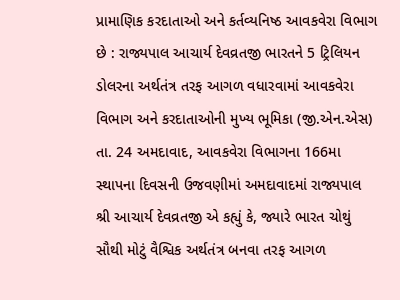પ્રામાણિક કરદાતાઓ અને કર્તવ્યનિષ્ઠ આવકવેરા વિભાગ છે : રાજ્યપાલ આચાર્ય દેવવ્રતજી ભારતને 5 ટ્રિલિયન ડોલરના અર્થતંત્ર તરફ આગળ વધારવામાં આવકવેરા વિભાગ અને કરદાતાઓની મુખ્ય ભૂમિકા (જી.એન.એસ) તા. 24 અમદાવાદ, આવકવેરા વિભાગના 166મા સ્થાપના દિવસની ઉજવણીમાં અમદાવાદમાં રાજ્યપાલ શ્રી આચાર્ય દેવવ્રતજી એ કહ્યું કે, જ્યારે ભારત ચોથું સૌથી મોટું વૈશ્વિક અર્થતંત્ર બનવા તરફ આગળ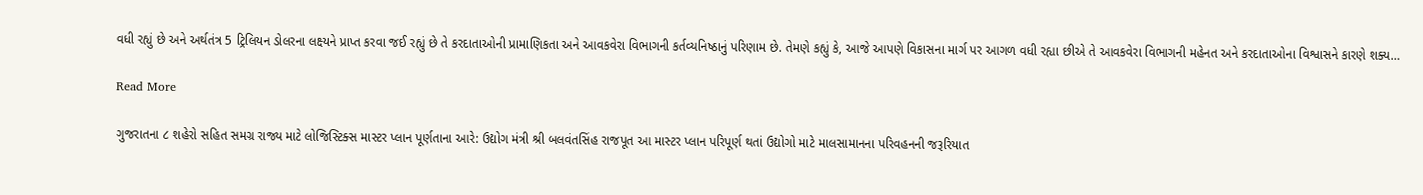વધી રહ્યું છે અને અર્થતંત્ર 5 ટ્રિલિયન ડોલરના લક્ષ્યને પ્રાપ્ત કરવા જઈ રહ્યું છે તે કરદાતાઓની પ્રામાણિકતા અને આવકવેરા વિભાગની કર્તવ્યનિષ્ઠાનું પરિણામ છે. તેમણે કહ્યું કે, આજે આપણે વિકાસના માર્ગ પર આગળ વધી રહ્યા છીએ તે આવકવેરા વિભાગની મહેનત અને કરદાતાઓના વિશ્વાસને કારણે શક્ય…

Read More

ગુજરાતના ૮ શહેરો સહિત સમગ્ર રાજ્ય માટે લોજિસ્ટિક્સ માસ્ટર પ્લાન પૂર્ણતાના આરે: ઉદ્યોગ મંત્રી શ્રી બલવંતસિંહ રાજપૂત આ માસ્ટર પ્લાન પરિપૂર્ણ થતાં ઉદ્યોગો માટે માલસામાનના પરિવહનની જરૂરિયાત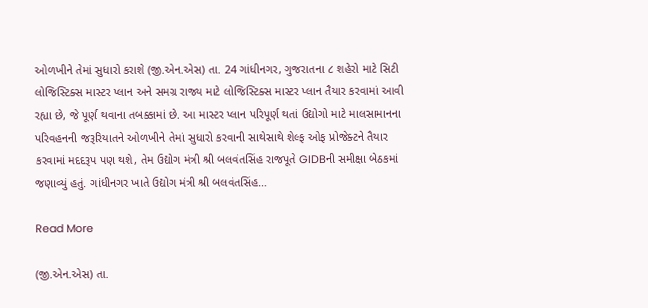ઓળખીને તેમાં સુધારો કરાશે (જી.એન.એસ) તા. 24 ગાંધીનગર, ગુજરાતના ૮ શહેરો માટે સિટી લોજિસ્ટિક્સ માસ્ટર પ્લાન અને સમગ્ર રાજ્ય માટે લોજિસ્ટિક્સ માસ્ટર પ્લાન તૈયાર કરવામાં આવી રહ્યા છે, જે પૂર્ણ થવાના તબક્કામાં છે. આ માસ્ટર પ્લાન પરિપૂર્ણ થતાં ઉદ્યોગો માટે માલસામાનના પરિવહનની જરૂરિયાતને ઓળખીને તેમાં સુધારો કરવાની સાથેસાથે શેલ્ફ ઓફ પ્રોજેક્ટને તૈયાર કરવામાં મદદરૂપ પણ થશે, તેમ ઉદ્યોગ મંત્રી શ્રી બલવંતસિંહ રાજપૂતે GIDBની સમીક્ષા બેઠકમાં જણાવ્યું હતું. ગાંધીનગર ખાતે ઉદ્યોગ મંત્રી શ્રી બલવંતસિંહ…

Read More

(જી.એન.એસ) તા.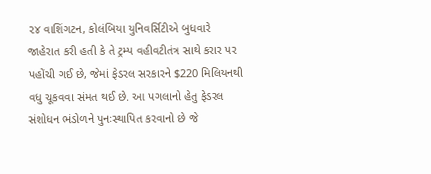૨૪ વાશિંગટન, કોલંબિયા યુનિવર્સિટીએ બુધવારે જાહેરાત કરી હતી કે તે ટ્રમ્પ વહીવટીતંત્ર સાથે કરાર પર પહોંચી ગઈ છે, જેમાં ફેડરલ સરકારને $220 મિલિયનથી વધુ ચૂકવવા સંમત થઈ છે. આ પગલાનો હેતુ ફેડરલ સંશોધન ભંડોળને પુનઃસ્થાપિત કરવાનો છે જે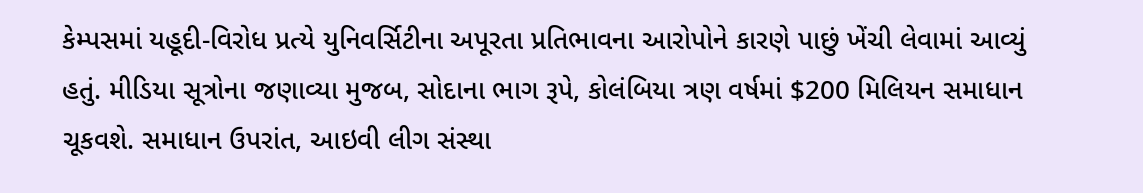કેમ્પસમાં યહૂદી-વિરોધ પ્રત્યે યુનિવર્સિટીના અપૂરતા પ્રતિભાવના આરોપોને કારણે પાછું ખેંચી લેવામાં આવ્યું હતું. મીડિયા સૂત્રોના જણાવ્યા મુજબ, સોદાના ભાગ રૂપે, કોલંબિયા ત્રણ વર્ષમાં $200 મિલિયન સમાધાન ચૂકવશે. સમાધાન ઉપરાંત, આઇવી લીગ સંસ્થા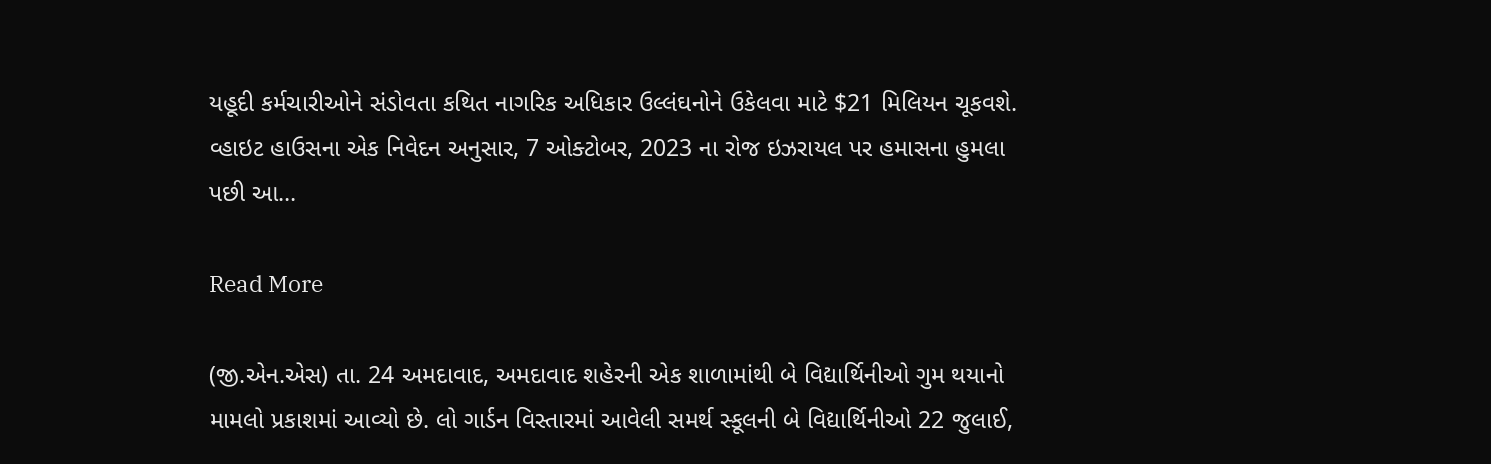યહૂદી કર્મચારીઓને સંડોવતા કથિત નાગરિક અધિકાર ઉલ્લંઘનોને ઉકેલવા માટે $21 મિલિયન ચૂકવશે. વ્હાઇટ હાઉસના એક નિવેદન અનુસાર, 7 ઓક્ટોબર, 2023 ના રોજ ઇઝરાયલ પર હમાસના હુમલા પછી આ…

Read More

(જી.એન.એસ) તા. 24 અમદાવાદ, અમદાવાદ શહેરની એક શાળામાંથી બે વિદ્યાર્થિનીઓ ગુમ થયાનો મામલો પ્રકાશમાં આવ્યો છે. લો ગાર્ડન વિસ્તારમાં આવેલી સમર્થ સ્કૂલની બે વિદ્યાર્થિનીઓ 22 જુલાઈ,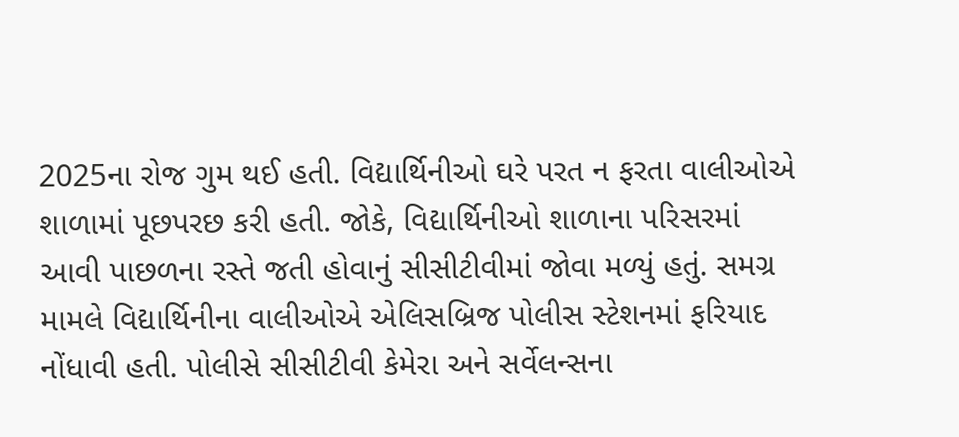2025ના રોજ ગુમ થઈ હતી. વિદ્યાર્થિનીઓ ઘરે પરત ન ફરતા વાલીઓએ શાળામાં પૂછપરછ કરી હતી. જોકે, વિદ્યાર્થિનીઓ શાળાના પરિસરમાં આવી પાછળના રસ્તે જતી હોવાનું સીસીટીવીમાં જોવા મળ્યું હતું. સમગ્ર મામલે વિદ્યાર્થિનીના વાલીઓએ એલિસબ્રિજ પોલીસ સ્ટેશનમાં ફરિયાદ નોંધાવી હતી. પોલીસે સીસીટીવી કેમેરા અને સર્વેલન્સના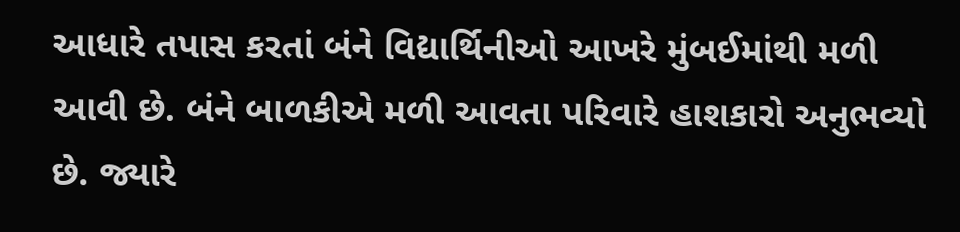આધારે તપાસ કરતાં બંને વિદ્યાર્થિનીઓ આખરે મુંબઈમાંથી મળી આવી છે. બંને બાળકીએ મળી આવતા પરિવારે હાશકારો અનુભવ્યો છે. જ્યારે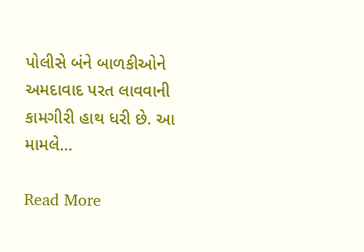પોલીસે બંને બાળકીઓને અમદાવાદ પરત લાવવાની કામગીરી હાથ ધરી છે. આ મામલે…

Read More